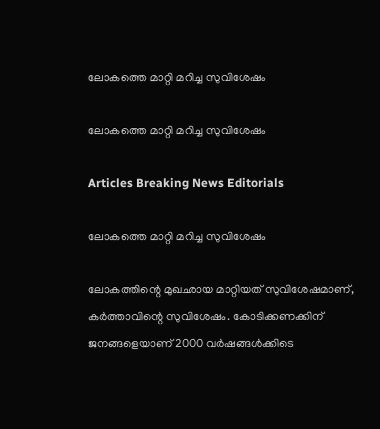ലോകത്തെ മാറ്റി മറിച്ച സുവിശേഷം

ലോകത്തെ മാറ്റി മറിച്ച സുവിശേഷം

Articles Breaking News Editorials

ലോകത്തെ മാറ്റി മറിച്ച സുവിശേഷം

ലോകത്തിന്റെ മുഖഛായ മാറ്റിയത് സുവിശേഷമാണ്, കര്‍ത്താവിന്റെ സുവിശേഷം. കോടിക്കണക്കിന് ജനങ്ങളെയാണ് 2000 വര്‍ഷങ്ങള്‍ക്കിടെ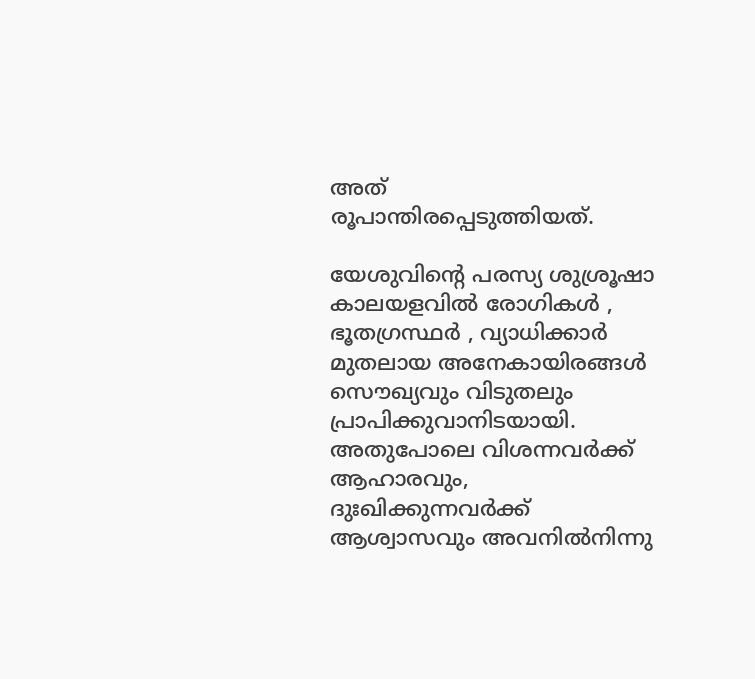അത് രൂപാന്തിരപ്പെടുത്തിയത്.

യേശുവിന്റെ പരസ്യ ശുശ്രൂഷാ കാലയളവില്‍ രോഗികള്‍ ‍, ഭൂതഗ്രസ്ഥര്‍ ‍, വ്യാധിക്കാര്‍ മുതലായ അനേകായിരങ്ങള്‍ സൌഖ്യവും വിടുതലും പ്രാപിക്കുവാനിടയായി. അതുപോലെ വിശന്നവര്‍ക്ക് ആഹാരവും, ദുഃഖിക്കുന്നവര്‍ക്ക് ആശ്വാസവും അവനില്‍നിന്നു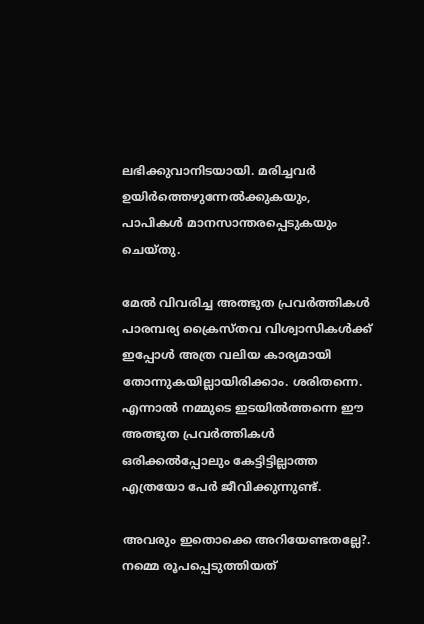ലഭിക്കുവാനിടയായി. മരിച്ചവര്‍ ഉയിര്‍ത്തെഴുന്നേല്‍ക്കുകയും, പാപികള്‍ മാനസാന്തരപ്പെടുകയും ചെയ്തു.

മേല്‍ വിവരിച്ച അത്ഭുത പ്രവര്‍ത്തികള്‍ പാരമ്പര്യ ക്രൈസ്തവ വിശ്വാസികള്‍ക്ക് ഇപ്പോള്‍ അത്ര വലിയ കാര്യമായി തോന്നുകയില്ലായിരിക്കാം. ശരിതന്നെ. എന്നാല്‍ നമ്മുടെ ഇടയില്‍ത്തന്നെ ഈ അത്ഭുത പ്രവര്‍ത്തികള്‍ ഒരിക്കല്‍പ്പോലും കേട്ടിട്ടില്ലാത്ത എത്രയോ പേര്‍ ജീവിക്കുന്നുണ്ട്.

അവരും ഇതൊക്കെ അറിയേണ്ടതല്ലേ?. നമ്മെ രൂപപ്പെടുത്തിയത്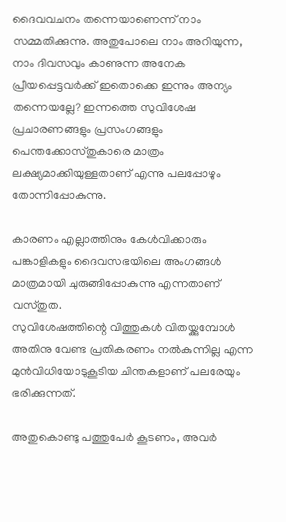ദൈവവചനം തന്നെയാണെന്ന് നാം സമ്മതിക്കുന്നു. അതുപോലെ നാം അറിയുന്ന, നാം ദിവസവും കാണുന്ന അനേക പ്രീയപ്പെട്ടവര്‍ക്ക് ഇതൊക്കെ ഇന്നും അന്യം തന്നെയല്ലേ? ഇന്നത്തെ സുവിശേഷ പ്രചാരണങ്ങളും പ്രസംഗങ്ങളും പെന്തക്കോസ്തുകാരെ മാത്രം ലക്ഷ്യമാക്കിയുള്ളതാണ് എന്നു പലപ്പോഴും തോന്നിപ്പോകുന്നു.

കാരണം എല്ലാത്തിനും കേള്‍വിക്കാരും പങ്കാളികളും ദൈവസഭയിലെ അംഗങ്ങള്‍ മാത്രമായി ചുരുങ്ങിപ്പോകുന്നു എന്നതാണ് വസ്തുത.
സുവിശേഷത്തിന്റെ വിത്തുകള്‍ വിതയ്ക്കുമ്പോള്‍ അതിനു വേണ്ട പ്രതികരണം നല്‍കുന്നില്ല എന്ന മുന്‍വിധിയോടുകൂടിയ ചിന്തകളാണ് പലരേയും ഭരിക്കുന്നത്.

അതുകൊണ്ടു പത്തുപേര്‍ കൂടണം, അവര്‍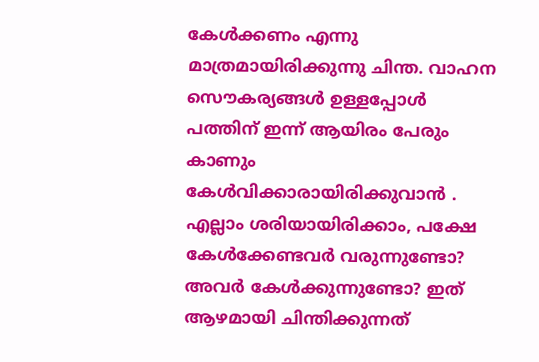കേള്‍ക്കണം എന്നു മാത്രമായിരിക്കുന്നു ചിന്ത. വാഹന സൌകര്യങ്ങള്‍ ഉള്ളപ്പോള്‍ പത്തിന് ഇന്ന് ആയിരം പേരും കാണും കേള്‍വിക്കാരായിരിക്കുവാന്‍ ‍. എല്ലാം ശരിയായിരിക്കാം, പക്ഷേ കേള്‍ക്കേണ്ടവര്‍ വരുന്നുണ്ടോ? അവര്‍ കേള്‍ക്കുന്നുണ്ടോ? ഇത് ആഴമായി ചിന്തിക്കുന്നത്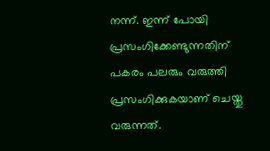നന്ന്. ഇന്ന് പോയി പ്രസംഗിക്കേണ്ടുന്നതിന് പകരം പലരും വരുത്തി പ്രസംഗിക്കുകയാണ് ചെയ്തു വരുന്നത്.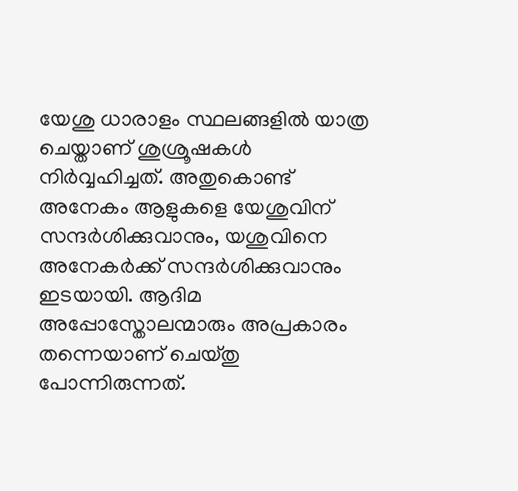യേശു ധാരാളം സ്ഥലങ്ങളില്‍ യാത്ര ചെയ്താണ് ശുശ്രൂഷകള്‍ നിര്‍വ്വഹിച്ചത്. അതുകൊണ്ട് അനേകം ആളുകളെ യേശുവിന് സന്ദര്‍ശിക്കുവാനും, യശുവിനെ അനേകര്‍ക്ക് സന്ദര്‍ശിക്കുവാനും ഇടയായി. ആദിമ അപ്പോസ്തോലന്മാരും അപ്രകാരം തന്നെയാണ് ചെയ്തു പോന്നിരുന്നത്.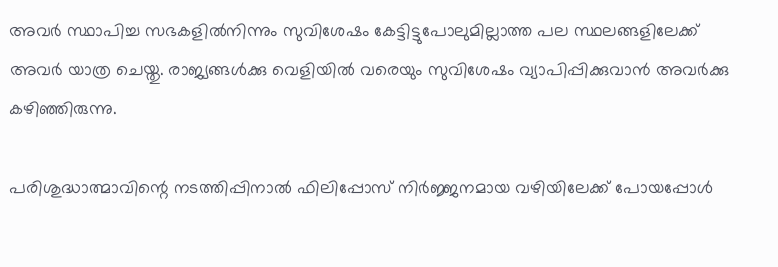അവര്‍ സ്ഥാപിച്ച സഭകളില്‍നിന്നും സുവിശേഷം കേട്ടിട്ടുപോലുമില്ലാത്ത പല സ്ഥലങ്ങളിലേക്ക് അവര്‍ യാത്ര ചെയ്തു. രാജ്യങ്ങള്‍ക്കു വെളിയില്‍ വരെയും സുവിശേഷം വ്യാപിപ്പിക്കുവാന്‍ അവര്‍ക്കു കഴിഞ്ഞിരുന്നു.

പരിശുദ്ധാത്മാവിന്റെ നടത്തിപ്പിനാല്‍ ഫിലിപ്പോസ് നിര്‍ജ്ജനമായ വഴിയിലേക്ക് പോയപ്പോള്‍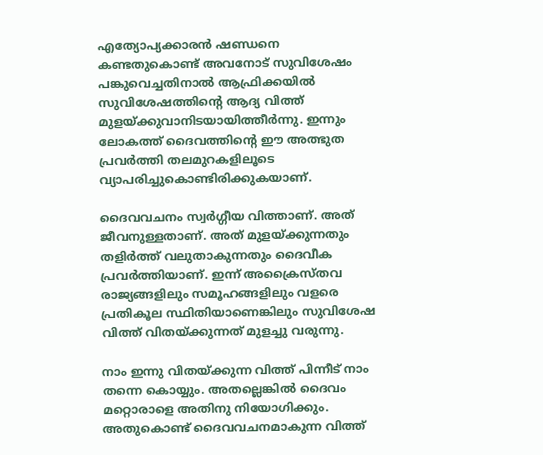എത്യോപ്യക്കാരന്‍ ഷണ്ഡനെ കണ്ടതുകൊണ്ട് അവനോട് സുവിശേഷം പങ്കുവെച്ചതിനാല്‍ ആഫ്രിക്കയില്‍ സുവിശേഷത്തിന്റെ ആദ്യ വിത്ത് മുളയ്ക്കുവാനിടയായിത്തീര്‍ന്നു. ഇന്നും ലോകത്ത് ദൈവത്തിന്റെ ഈ അത്ഭുത പ്രവര്‍ത്തി തലമുറകളിലൂടെ വ്യാപരിച്ചുകൊണ്ടിരിക്കുകയാണ്.

ദൈവവചനം സ്വര്‍ഗ്ഗീയ വിത്താണ്. അത് ജീവനുള്ളതാണ്. അത് മുളയ്ക്കുന്നതും തളിര്‍ത്ത് വലുതാകുന്നതും ദൈവീക പ്രവര്‍ത്തിയാണ്. ഇന്ന് അക്രൈസ്തവ രാജ്യങ്ങളിലും സമൂഹങ്ങളിലും വളരെ പ്രതികൂല സ്ഥിതിയാണെങ്കിലും സുവിശേഷ വിത്ത് വിതയ്ക്കുന്നത് മുളച്ചു വരുന്നു.

നാം ഇന്നു വിതയ്ക്കുന്ന വിത്ത് പിന്നീട് നാം തന്നെ കൊയ്യും. അതല്ലെങ്കില്‍ ദൈവം മറ്റൊരാളെ അതിനു നിയോഗിക്കും. അതുകൊണ്ട് ദൈവവചനമാകുന്ന വിത്ത്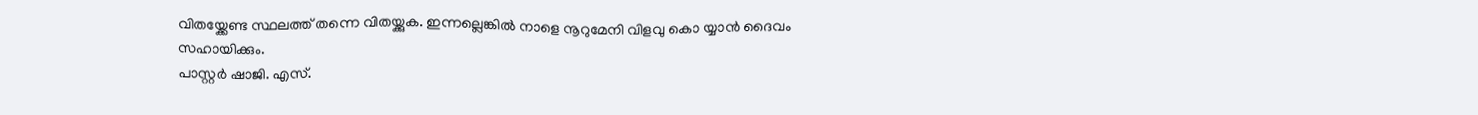വിതയ്ക്കേണ്ട സ്ഥലത്ത് തന്നെ വിതയ്ക്കുക. ഇന്നല്ലെങ്കില്‍ നാളെ നൂറുമേനി വിളവു കൊ യ്യാന്‍ ദൈവം സഹായിക്കും.
പാസ്റ്റര്‍ ഷാജി. എസ്.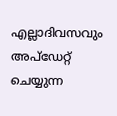എല്ലാദിവസവും അപ്ഡേറ്റ് ചെയ്യുന്ന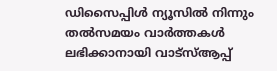ഡിസൈപ്പിൾ ന്യൂസിൽ നിന്നും തൽസമയം വാർത്തകൾ ലഭിക്കാനായി വാട്സ്ആപ്പ്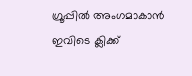ഗ്രൂപ്പിൽ അംഗമാകാൻ ഇവിടെ ക്ലിക്ക്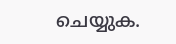ചെയ്യുക.